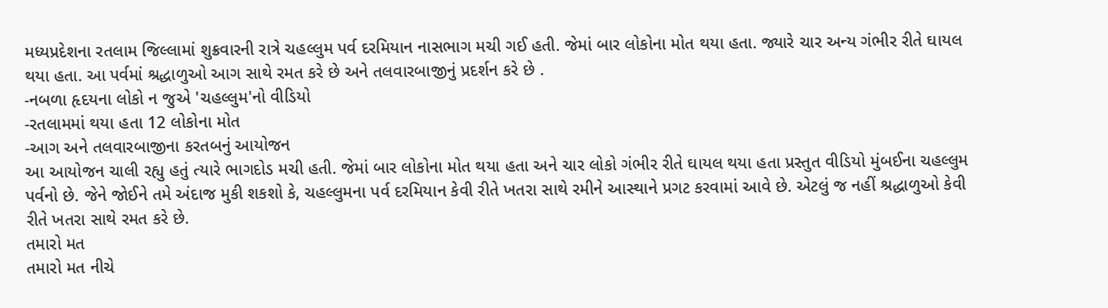મધ્યપ્રદેશના રતલામ જિલ્લામાં શુક્રવારની રાત્રે ચહલ્લુમ પર્વ દરમિયાન નાસભાગ મચી ગઈ હતી. જેમાં બાર લોકોના મોત થયા હતા. જ્યારે ચાર અન્ય ગંભીર રીતે ઘાયલ થયા હતા. આ પર્વમાં શ્રદ્ધાળુઓ આગ સાથે રમત કરે છે અને તલવારબાજીનું પ્રદર્શન કરે છે .
-નબળા હૃદયના લોકો ન જુએ 'ચહલ્લુમ'નો વીડિયો
-રતલામમાં થયા હતા 12 લોકોના મોત
-આગ અને તલવારબાજીના કરતબનું આયોજન
આ આયોજન ચાલી રહ્યુ હતું ત્યારે ભાગદોડ મચી હતી. જેમાં બાર લોકોના મોત થયા હતા અને ચાર લોકો ગંભીર રીતે ઘાયલ થયા હતા પ્રસ્તુત વીડિયો મુંબઈના ચહલ્લુમ પર્વનો છે. જેને જોઈને તમે અંદાજ મુકી શકશો કે, ચહલ્લુમના પર્વ દરમિયાન કેવી રીતે ખતરા સાથે રમીને આસ્થાને પ્રગટ કરવામાં આવે છે. એટલું જ નહીં શ્રદ્ધાળુઓ કેવી રીતે ખતરા સાથે રમત કરે છે.
તમારો મત
તમારો મત નીચે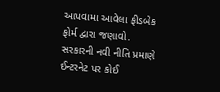આપવામા આવેલા ફીડબેક ફોર્મ દ્વારા જણાવો. સરકારની નવી નીતિ પ્રમાણે ઈન્ટરનેટ પર કોઈ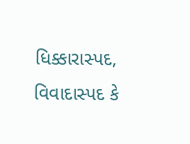ધિક્કારાસ્પદ, વિવાદાસ્પદ કે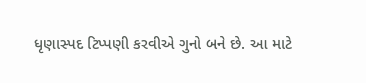ધૃણાસ્પદ ટિપ્પણી કરવીએ ગુનો બને છે. આ માટે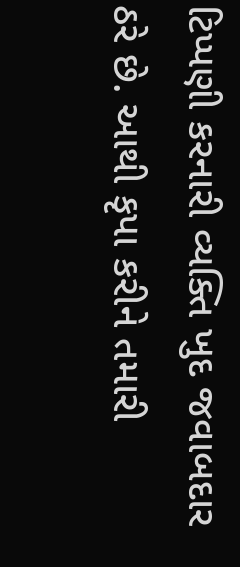ટિપ્પણી કરનારી વ્યક્તિ ખુદ જવાબદાર ઠરે છે. આથી કૃપા કરીને તમારી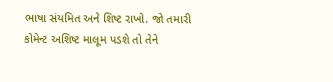ભાષા સંયમિત અને શિષ્ટ રાખો. જો તમારી કોમેન્ટ અશિષ્ટ માલૂમ પડશે તો તેને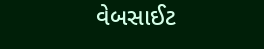વેબસાઈટ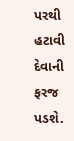પરથી હટાવી દેવાની ફરજ પડશે.